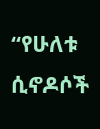“የሁለቱ ሲኖዶሶች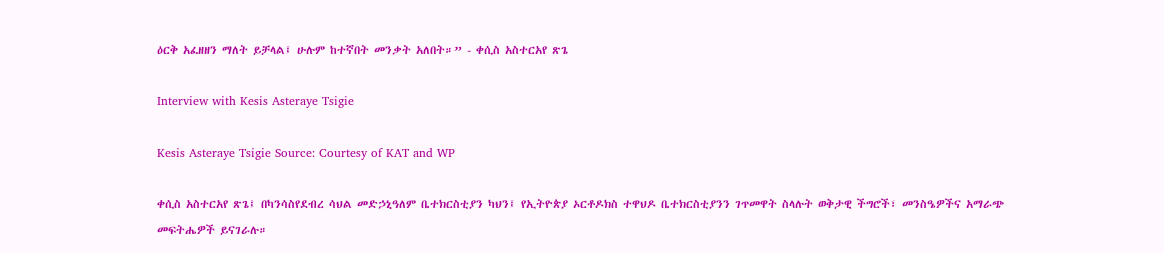ዕርቅ አፈዘዘን ማለት ይቻላል፤ ሁሉም ከተኛበት መንቃት አለበት።” - ቀሲስ አስተርአየ ጽጌ

Interview with Kesis Asteraye Tsigie

Kesis Asteraye Tsigie Source: Courtesy of KAT and WP

ቀሲስ አስተርአየ ጽጌ፤ በካንሳስየደብረ ሳህል መድኃኒዓለም ቤተክርስቲያን ካህን፤ የኢትዮጵያ ኦርቶዶክስ ተዋህዶ ቤተክርስቲያንን ገጥመዋት ስላሉት ወቅታዊ ችግሮች፣ መንስዔዎችና አማራጭ መፍትሔዎች ይናገራሉ።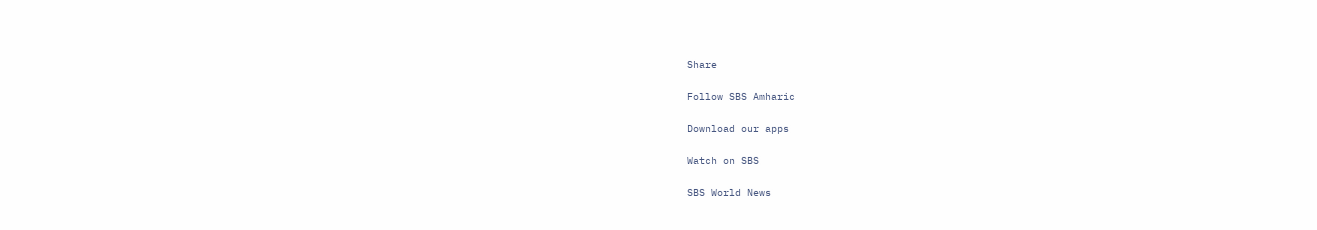Share

Follow SBS Amharic

Download our apps

Watch on SBS

SBS World News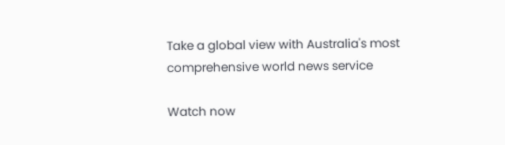Take a global view with Australia's most comprehensive world news service

Watch now